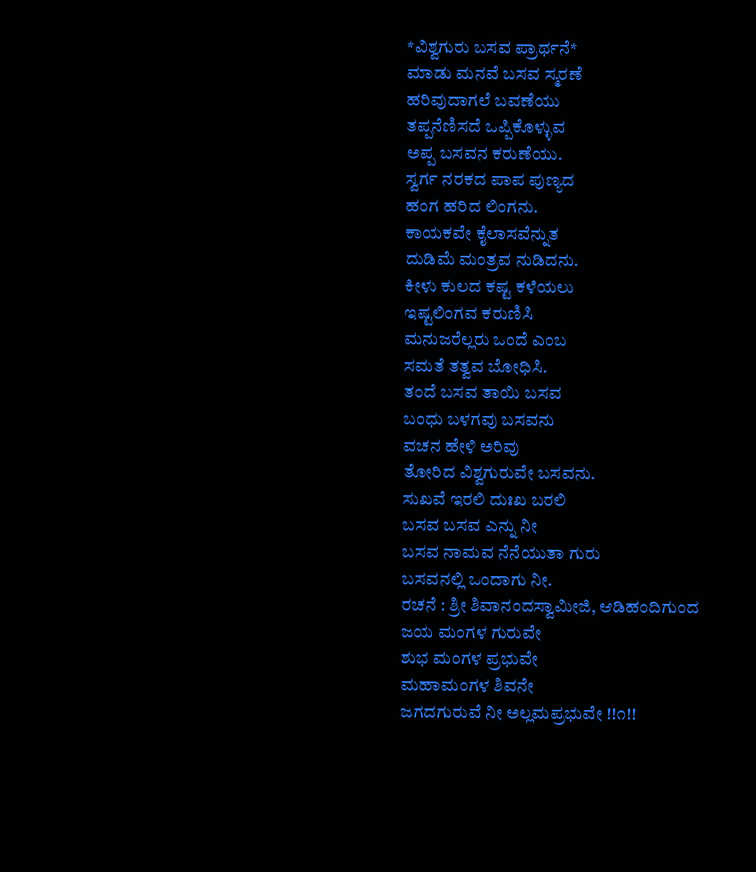*ವಿಶ್ವಗುರು ಬಸವ ಪ್ರಾರ್ಥನೆ*
ಮಾಡು ಮನವೆ ಬಸವ ಸ್ಮರಣೆ
ಹರಿವುದಾಗಲೆ ಬವಣೆಯು
ತಪ್ಪನೆಣಿಸದೆ ಒಪ್ಪಿಕೊಳ್ಳುವ
ಅಪ್ಪ ಬಸವನ ಕರುಣೆಯು.
ಸ್ವರ್ಗ ನರಕದ ಪಾಪ ಪುಣ್ಯದ
ಹಂಗ ಹರಿದ ಲಿಂಗನು.
ಕಾಯಕವೇ ಕೈಲಾಸವೆನ್ನುತ
ದುಡಿಮೆ ಮಂತ್ರವ ನುಡಿದನು.
ಕೀಳು ಕುಲದ ಕಷ್ಟ ಕಳೆಯಲು
ಇಷ್ಟಲಿಂಗವ ಕರುಣಿಸಿ
ಮನುಜರೆಲ್ಲರು ಒಂದೆ ಎಂಬ
ಸಮತೆ ತತ್ವವ ಬೋಧಿಸಿ.
ತಂದೆ ಬಸವ ತಾಯಿ ಬಸವ
ಬಂಧು ಬಳಗವು ಬಸವನು
ವಚನ ಹೇಳಿ ಅರಿವು
ತೋರಿದ ವಿಶ್ವಗುರುವೇ ಬಸವನು.
ಸುಖವೆ ಇರಲಿ ದುಃಖ ಬರಲಿ
ಬಸವ ಬಸವ ಎನ್ನು ನೀ
ಬಸವ ನಾಮವ ನೆನೆಯುತಾ ಗುರು
ಬಸವನಲ್ಲಿ ಒಂದಾಗು ನೀ.
ರಚನೆ : ಶ್ರೀ ಶಿವಾನಂದಸ್ವಾಮೀಜಿ, ಆಡಿಹಂದಿಗುಂದ
ಜಯ ಮಂಗಳ ಗುರುವೇ
ಶುಭ ಮಂಗಳ ಪ್ರಭುವೇ
ಮಹಾಮಂಗಳ ಶಿವನೇ
ಜಗದಗುರುವೆ ನೀ ಅಲ್ಲಮಪ್ರಭುವೇ !!೧!!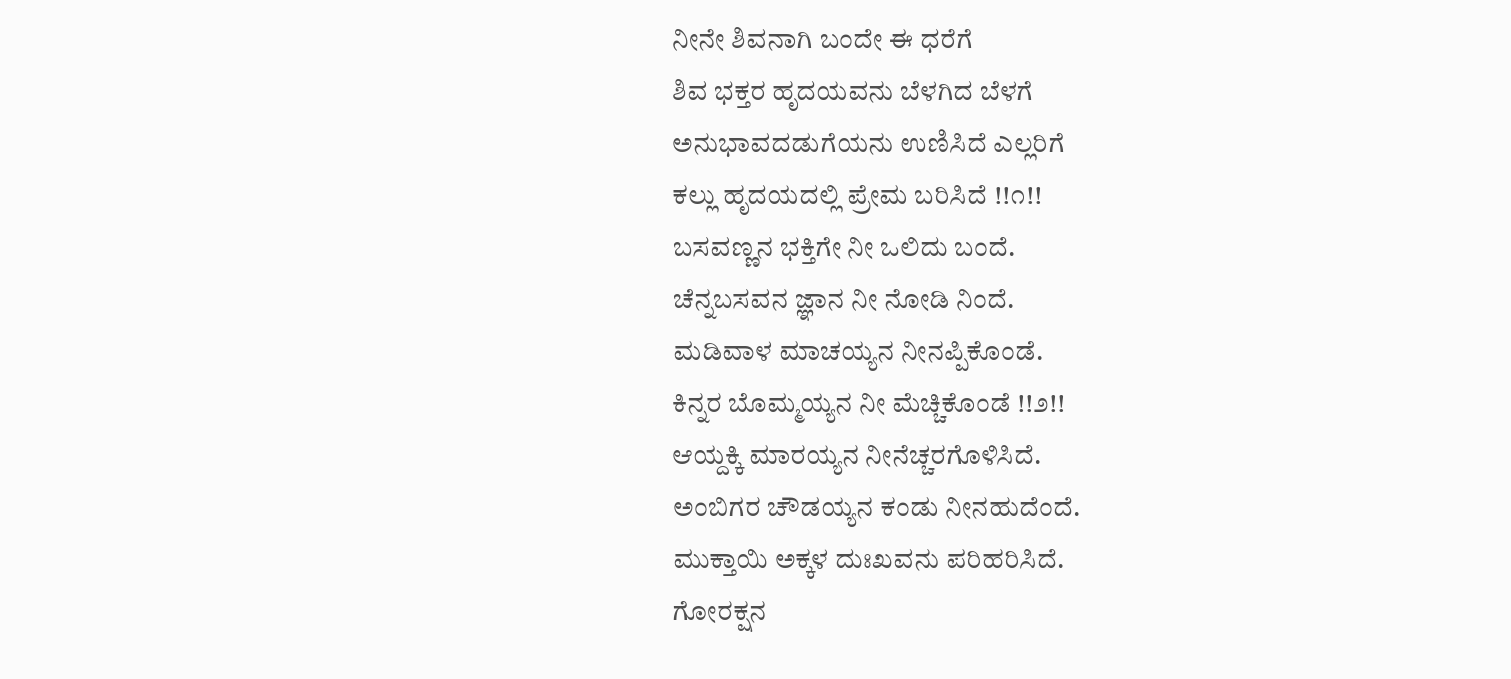ನೀನೇ ಶಿವನಾಗಿ ಬಂದೇ ಈ ಧರೆಗೆ
ಶಿವ ಭಕ್ತರ ಹೃದಯವನು ಬೆಳಗಿದ ಬೆಳಗೆ
ಅನುಭಾವದಡುಗೆಯನು ಉಣಿಸಿದೆ ಎಲ್ಲರಿಗೆ
ಕಲ್ಲು ಹೃದಯದಲ್ಲಿ ಪ್ರೇಮ ಬರಿಸಿದೆ !!೧!!
ಬಸವಣ್ಣನ ಭಕ್ತಿಗೇ ನೀ ಒಲಿದು ಬಂದೆ.
ಚೆನ್ನಬಸವನ ಜ್ಞಾನ ನೀ ನೋಡಿ ನಿಂದೆ.
ಮಡಿವಾಳ ಮಾಚಯ್ಯನ ನೀನಪ್ಪಿಕೊಂಡೆ.
ಕಿನ್ನರ ಬೊಮ್ಮಯ್ಯನ ನೀ ಮೆಚ್ಚಿಕೊಂಡೆ !!೨!!
ಆಯ್ದಕ್ಕಿ ಮಾರಯ್ಯನ ನೀನೆಚ್ಚರಗೊಳಿಸಿದೆ.
ಅಂಬಿಗರ ಚೌಡಯ್ಯನ ಕಂಡು ನೀನಹುದೆಂದೆ.
ಮುಕ್ತಾಯಿ ಅಕ್ಕಳ ದುಃಖವನು ಪರಿಹರಿಸಿದೆ.
ಗೋರಕ್ಷನ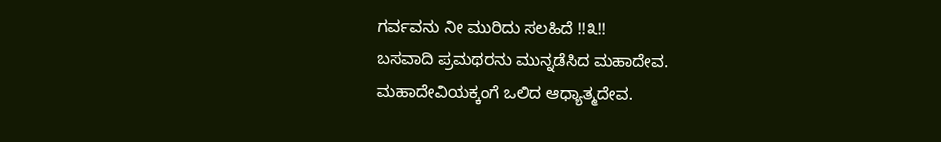ಗರ್ವವನು ನೀ ಮುರಿದು ಸಲಹಿದೆ !!೩!!
ಬಸವಾದಿ ಪ್ರಮಥರನು ಮುನ್ನಡೆಸಿದ ಮಹಾದೇವ.
ಮಹಾದೇವಿಯಕ್ಕಂಗೆ ಒಲಿದ ಆಧ್ಯಾತ್ಮದೇವ.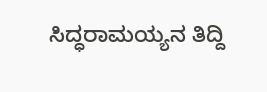ಸಿದ್ಧರಾಮಯ್ಯನ ತಿದ್ದಿ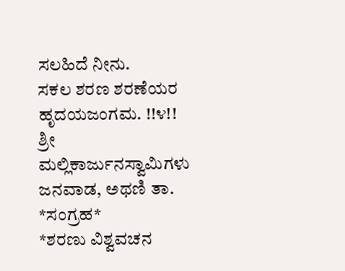ಸಲಹಿದೆ ನೀನು.
ಸಕಲ ಶರಣ ಶರಣೆಯರ ಹೃದಯಜಂಗಮ. !!೪!!
ಶ್ರೀ ಮಲ್ಲಿಕಾರ್ಜುನಸ್ವಾಮಿಗಳು
ಜನವಾಡ, ಅಥಣಿ ತಾ.
*ಸಂಗ್ರಹ*
*ಶರಣು ವಿಶ್ವವಚನ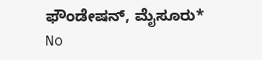ಫೌಂಡೇಷನ್, ಮೈಸೂರು*
No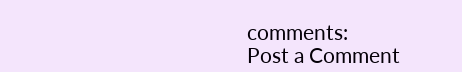comments:
Post a Comment